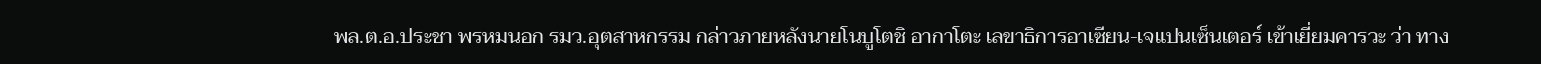พล.ต.อ.ประชา พรหมนอก รมว.อุตสาหกรรม กล่าวภายหลังนายโนบูโตชิ อากาโตะ เลขาธิการอาเซียน-เจแปนเซ็นเตอร์ เข้าเยี่ยมคารวะ ว่า ทาง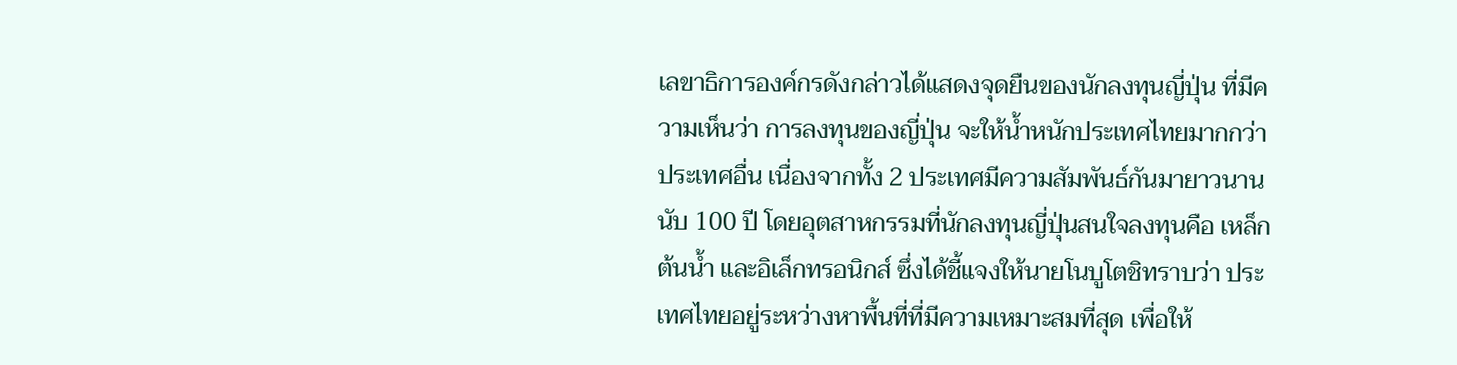เลขาธิการองค์กรดังกล่าวได้แสดงจุดยืนของนักลงทุนญี่ปุ่น ที่มีความเห็นว่า การลงทุนของญี่ปุ่น จะให้น้ำหนักประเทศไทยมากกว่าประเทศอื่น เนื่องจากทั้ง 2 ประเทศมีความสัมพันธ์กันมายาวนานนับ 100 ปี โดยอุตสาหกรรมที่นักลงทุนญี่ปุ่นสนใจลงทุนคือ เหล็กต้นน้ำ และอิเล็กทรอนิกส์ ซึ่งได้ชี้แจงให้นายโนบูโตชิทราบว่า ประเทศไทยอยู่ระหว่างหาพื้นที่ที่มีความเหมาะสมที่สุด เพื่อให้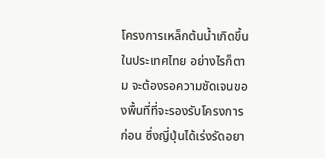โครงการเหล็กต้นน้ำเกิดขึ้นในประเทศไทย อย่างไรก็ตาม จะต้องรอความชัดเจนของพื้นที่ที่จะรองรับโครงการก่อน ซึ่งญี่ปุ่นได้เร่งรัดอยา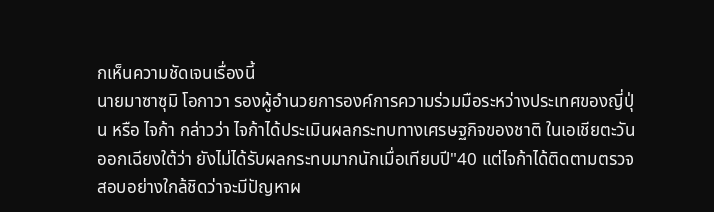กเห็นความชัดเจนเรื่องนี้
นายมาซาซุมิ โอกาวา รองผู้อำนวยการองค์การความร่วมมือระหว่างประเทศของญี่ปุ่น หรือ ไจก้า กล่าวว่า ไจก้าได้ประเมินผลกระทบทางเศรษฐกิจของชาติ ในเอเชียตะวันออกเฉียงใต้ว่า ยังไม่ได้รับผลกระทบมากนักเมื่อเทียบปี"40 แต่ไจก้าได้ติดตามตรวจสอบอย่างใกล้ชิดว่าจะมีปัญหาผ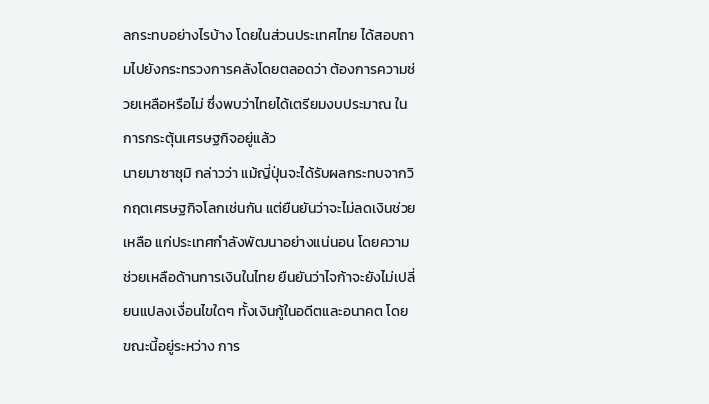ลกระทบอย่างไรบ้าง โดยในส่วนประเทศไทย ได้สอบถามไปยังกระทรวงการคลังโดยตลอดว่า ต้องการความช่วยเหลือหรือไม่ ซึ่งพบว่าไทยได้เตรียมงบประมาณ ในการกระตุ้นเศรษฐกิจอยู่แล้ว
นายมาซาซุมิ กล่าวว่า แม้ญี่ปุ่นจะได้รับผลกระทบจากวิกฤตเศรษฐกิจโลกเช่นกัน แต่ยืนยันว่าจะไม่ลดเงินช่วยเหลือ แก่ประเทศกำลังพัฒนาอย่างแน่นอน โดยความช่วยเหลือด้านการเงินในไทย ยืนยันว่าไจก้าจะยังไม่เปลี่ยนแปลงเงื่อนไขใดๆ ทั้งเงินกู้ในอดีตและอนาคต โดยขณะนี้อยู่ระหว่าง การ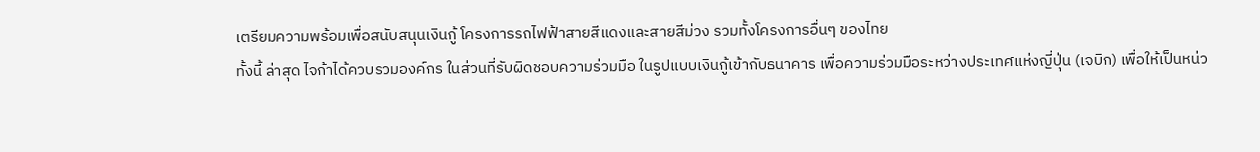เตรียมความพร้อมเพื่อสนับสนุนเงินกู้ โครงการรถไฟฟ้าสายสีแดงและสายสีม่วง รวมทั้งโครงการอื่นๆ ของไทย
ทั้งนี้ ล่าสุด ไจก้าได้ควบรวมองค์กร ในส่วนที่รับผิดชอบความร่วมมือ ในรูปแบบเงินกู้เข้ากับธนาคาร เพื่อความร่วมมือระหว่างประเทศแห่งญี่ปุ่น (เจบิก) เพื่อให้เป็นหน่ว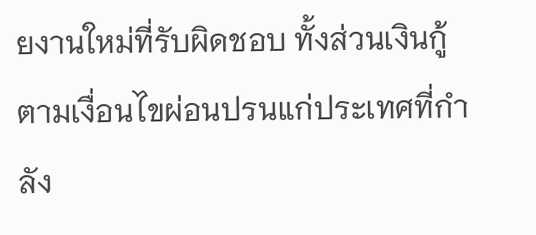ยงานใหม่ที่รับผิดชอบ ทั้งส่วนเงินกู้ตามเงื่อนไขผ่อนปรนแก่ประเทศที่กำลัง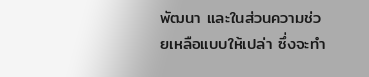พัฒนา และในส่วนความช่วยเหลือแบบให้เปล่า ซึ่งจะทำ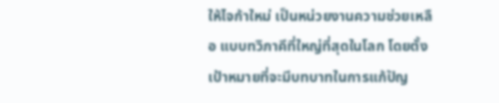ให้ไจก้าใหม่ เป็นหน่วยงานความช่วยเหลือ แบบทวิภาคีที่ใหญ่ที่สุดในโลก โดยตั้งเป้าหมายที่จะมีบทบาทในการแก้ปัญ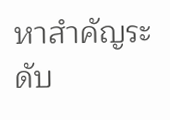หาสำคัญระดับ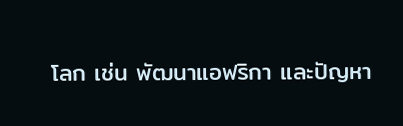โลก เช่น พัฒนาแอฟริกา และปัญหา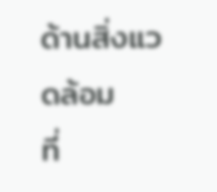ด้านสิ่งแวดล้อม
ที่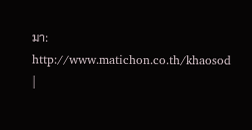มา: http://www.matichon.co.th/khaosod |